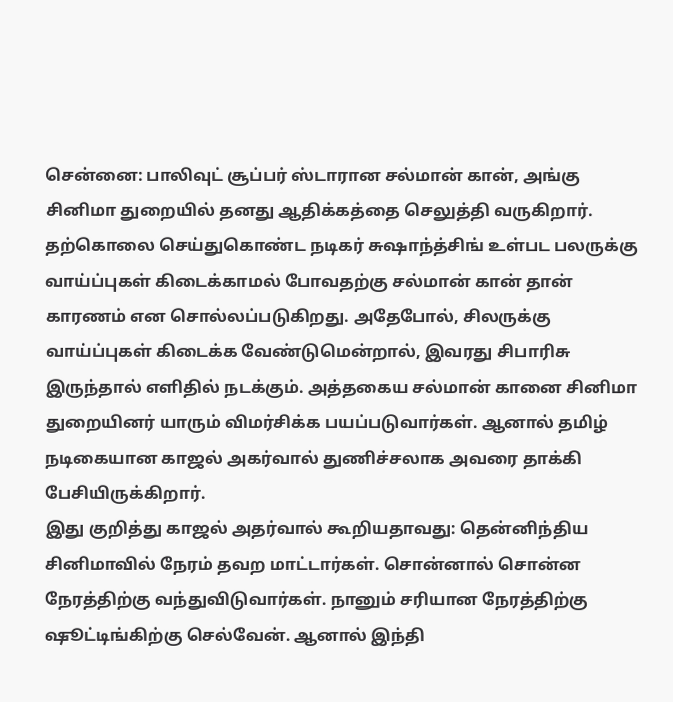சென்னை: பாலிவுட் சூப்பர் ஸ்டாரான சல்மான் கான், அங்கு சினிமா துறையில் தனது ஆதிக்கத்தை செலுத்தி வருகிறார். தற்கொலை செய்துகொண்ட நடிகர் சுஷாந்த்சிங் உள்பட பலருக்கு வாய்ப்புகள் கிடைக்காமல் போவதற்கு சல்மான் கான் தான் காரணம் என சொல்லப்படுகிறது. அதேபோல், சிலருக்கு வாய்ப்புகள் கிடைக்க வேண்டுமென்றால், இவரது சிபாரிசு இருந்தால் எளிதில் நடக்கும். அத்தகைய சல்மான் கானை சினிமா துறையினர் யாரும் விமர்சிக்க பயப்படுவார்கள். ஆனால் தமிழ் நடிகையான காஜல் அகர்வால் துணிச்சலாக அவரை தாக்கி பேசியிருக்கிறார்.
இது குறித்து காஜல் அதர்வால் கூறியதாவது: தென்னிந்திய சினிமாவில் நேரம் தவற மாட்டார்கள். சொன்னால் சொன்ன நேரத்திற்கு வந்துவிடுவார்கள். நானும் சரியான நேரத்திற்கு ஷூட்டிங்கிற்கு செல்வேன். ஆனால் இந்தி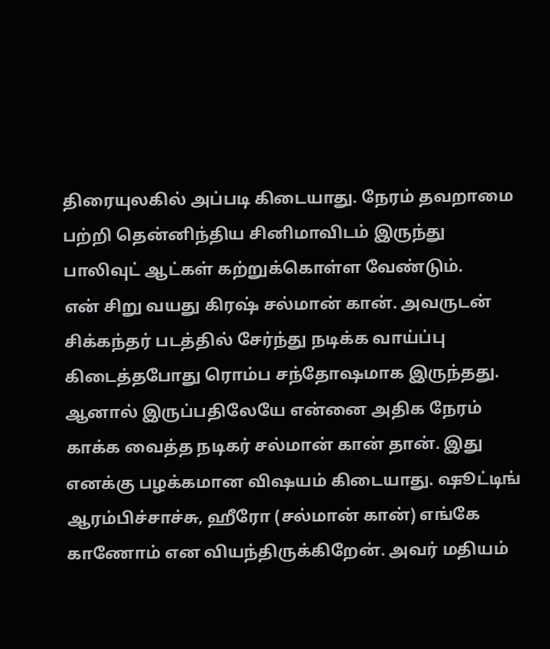திரையுலகில் அப்படி கிடையாது. நேரம் தவறாமை பற்றி தென்னிந்திய சினிமாவிடம் இருந்து பாலிவுட் ஆட்கள் கற்றுக்கொள்ள வேண்டும்.
என் சிறு வயது கிரஷ் சல்மான் கான். அவருடன் சிக்கந்தர் படத்தில் சேர்ந்து நடிக்க வாய்ப்பு கிடைத்தபோது ரொம்ப சந்தோஷமாக இருந்தது. ஆனால் இருப்பதிலேயே என்னை அதிக நேரம் காக்க வைத்த நடிகர் சல்மான் கான் தான். இது எனக்கு பழக்கமான விஷயம் கிடையாது. ஷூட்டிங் ஆரம்பிச்சாச்சு, ஹீரோ (சல்மான் கான்) எங்கே காணோம் என வியந்திருக்கிறேன். அவர் மதியம்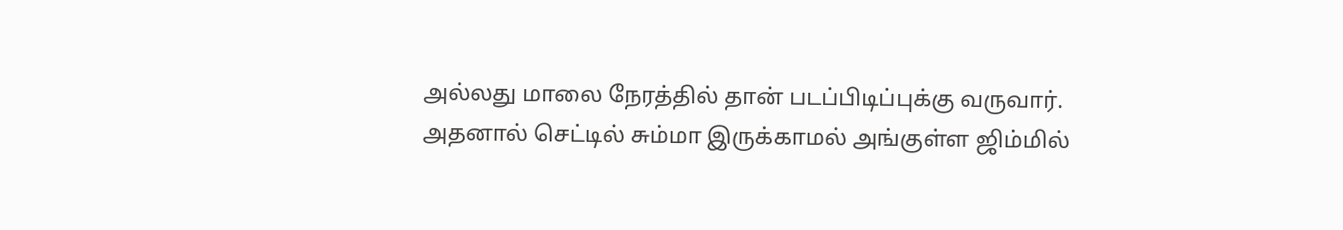அல்லது மாலை நேரத்தில் தான் படப்பிடிப்புக்கு வருவார்.
அதனால் செட்டில் சும்மா இருக்காமல் அங்குள்ள ஜிம்மில்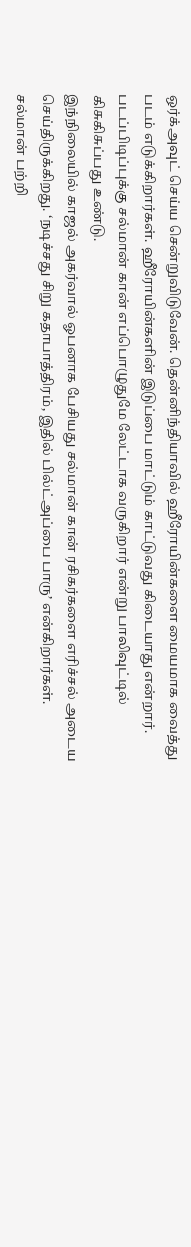ஒர்க்அவுட் செய்ய சென்றுவிடுவேன். தென்னிந்தியாவில் ஹீரோயின்களை மையமாக வைத்து படம் எடுக்கிறார்கள். ஹீரோயின்களின் இடுப்பை மாட்டும் காட்டுவது கிடையாது என்றார். படப்பிடிப்புக்கு சல்மான் கான் எப்பொழுதுமே லேட்டாக வருகிறார் என்று பாலிவுட்டில் கிசுகிசுப்பது உண்டு.
இந்நிலையில் காஜல் அகர்வால் ஓபனாக பேசியது சல்மான் கான் ரசிகர்களை எரிச்சல் அடைய செய்திருக்கிறது. ‘நடிச்சது சிறு கதாபாத்திரம், இதில் பில்ட்அப்பை பாரு’ என்கிறார்கள். சல்மான் பற்றி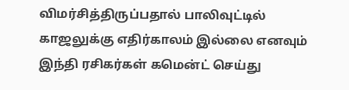விமர்சித்திருப்பதால் பாலிவுட்டில் காஜலுக்கு எதிர்காலம் இல்லை எனவும் இந்தி ரசிகர்கள் கமென்ட் செய்து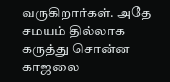வருகிறார்கள். அதே சமயம் தில்லாக கருத்து சொன்ன காஜலை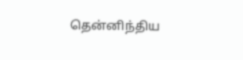தென்னிந்திய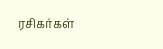ரசிகர்கள்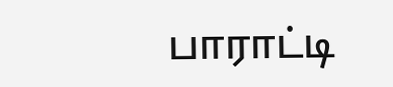பாராட்டி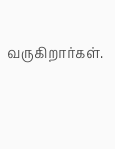வருகிறார்கள்.